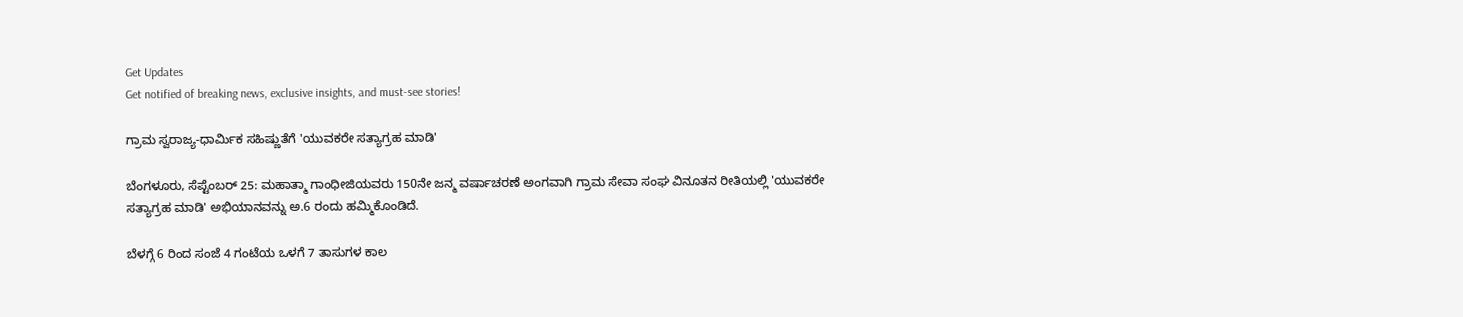Get Updates
Get notified of breaking news, exclusive insights, and must-see stories!

ಗ್ರಾಮ ಸ್ವರಾಜ್ಯ-ಧಾರ್ಮಿಕ ಸಹಿಷ್ಣುತೆಗೆ 'ಯುವಕರೇ ಸತ್ಯಾಗ್ರಹ ಮಾಡಿ'

ಬೆಂಗಳೂರು, ಸೆಪ್ಟೆಂಬರ್ 25: ಮಹಾತ್ಮಾ ಗಾಂಧೀಜಿಯವರು 150ನೇ ಜನ್ಮ ವರ್ಷಾಚರಣೆ ಅಂಗವಾಗಿ ಗ್ರಾಮ ಸೇವಾ ಸಂಘ ವಿನೂತನ ರೀತಿಯಲ್ಲಿ 'ಯುವಕರೇ ಸತ್ಯಾಗ್ರಹ ಮಾಡಿ' ಅಭಿಯಾನವನ್ನು ಅ.6 ರಂದು ಹಮ್ಮಿಕೊಂಡಿದೆ.

ಬೆಳಗ್ಗೆ 6 ರಿಂದ ಸಂಜೆ 4 ಗಂಟೆಯ ಒಳಗೆ 7 ತಾಸುಗಳ ಕಾಲ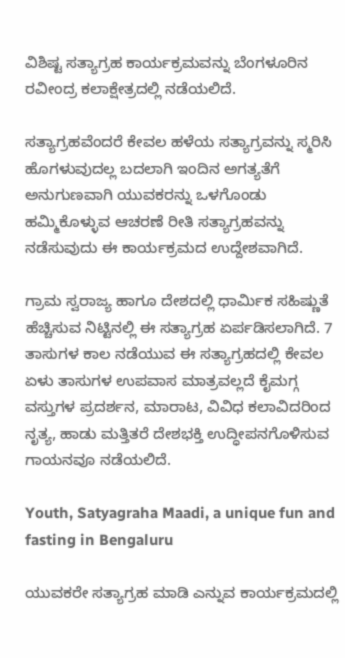ವಿಶಿಷ್ಟ ಸತ್ಯಾಗ್ರಹ ಕಾರ್ಯಕ್ರಮವನ್ನು ಬೆಂಗಳೂರಿನ ರವೀಂದ್ರ ಕಲಾಕ್ಷೇತ್ರದಲ್ಲಿ ನಡೆಯಲಿದೆ.

ಸತ್ಯಾಗ್ರಹವೆಂದರೆ ಕೇವಲ ಹಳೆಯ ಸತ್ಯಾಗ್ರವನ್ನು ಸ್ಮರಿಸಿ ಹೊಗಳುವುದಲ್ಲ ಬದಲಾಗಿ ಇಂದಿನ ಅಗತ್ಯತೆಗೆ ಅನುಗುಣವಾಗಿ ಯುವಕರನ್ನು ಒಳಗೊಂಡು ಹಮ್ಮಿಕೊಳ್ಳುವ ಆಚರಣೆ ರೀತಿ ಸತ್ಯಾಗ್ರಹವನ್ನು ನಡೆಸುವುದು ಈ ಕಾರ್ಯಕ್ರಮದ ಉದ್ದೇಶವಾಗಿದೆ.

ಗ್ರಾಮ ಸ್ವರಾಜ್ಯ ಹಾಗೂ ದೇಶದಲ್ಲಿ ಧಾರ್ಮಿಕ ಸಹಿಷ್ಣುತೆ ಹೆಚ್ಚಿಸುವ ನಿಟ್ಟಿನಲ್ಲಿ ಈ ಸತ್ಯಾಗ್ರಹ ಏರ್ಪಡಿಸಲಾಗಿದೆ. 7 ತಾಸುಗಳ ಕಾಲ ನಡೆಯುವ ಈ ಸತ್ಯಾಗ್ರಹದಲ್ಲಿ ಕೇವಲ ಏಳು ತಾಸುಗಳ ಉಪವಾಸ ಮಾತ್ರವಲ್ಲದೆ ಕೈಮಗ್ಗ ವಸ್ತುಗಳ ಪ್ರದರ್ಶನ, ಮಾರಾಟ, ವಿವಿಧ ಕಲಾವಿದರಿಂದ ನೃತ್ಯ, ಹಾಡು ಮತ್ತಿತರೆ ದೇಶಭಕ್ತಿ ಉದ್ಧೀಪನಗೊಳಿಸುವ ಗಾಯನವೂ ನಡೆಯಲಿದೆ.

Youth, Satyagraha Maadi, a unique fun and fasting in Bengaluru

ಯುವಕರೇ ಸತ್ಯಾಗ್ರಹ ಮಾಡಿ ಎನ್ನುವ ಕಾರ್ಯಕ್ರಮದಲ್ಲಿ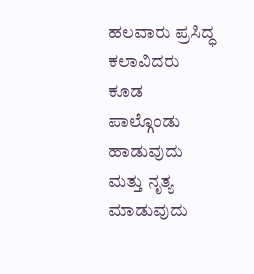ಹಲವಾರು ಪ್ರಸಿದ್ಧ ಕಲಾವಿದರು ಕೂಡ ಪಾಲ್ಗೊಂಡು ಹಾಡುವುದು ಮತ್ತು ನೃತ್ಯ ಮಾಡುವುದು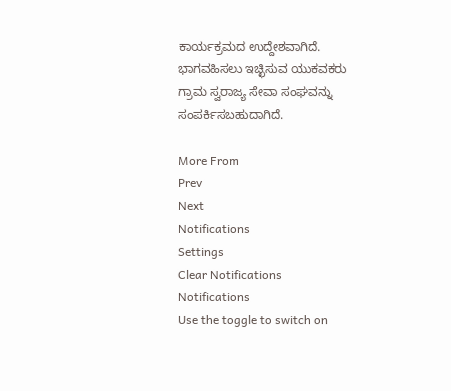ಕಾರ್ಯಕ್ರಮದ ಉದ್ದೇಶವಾಗಿದೆ. ಭಾಗವಹಿಸಲು ಇಚ್ಛಿಸುವ ಯುಕವಕರು ಗ್ರಾಮ ಸ್ವರಾಜ್ಯ ಸೇವಾ ಸಂಘವನ್ನು ಸಂಪರ್ಕಿಸಬಹುದಾಗಿದೆ.

More From
Prev
Next
Notifications
Settings
Clear Notifications
Notifications
Use the toggle to switch on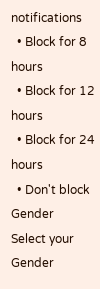notifications
  • Block for 8 hours
  • Block for 12 hours
  • Block for 24 hours
  • Don't block
Gender
Select your Gender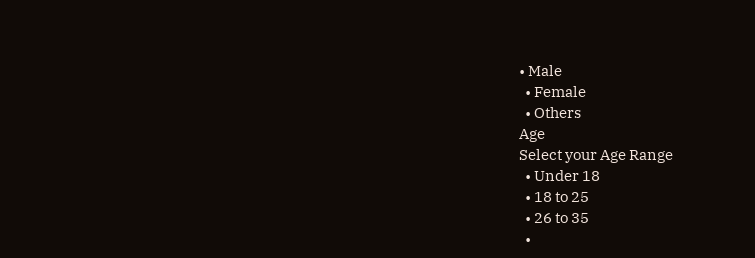• Male
  • Female
  • Others
Age
Select your Age Range
  • Under 18
  • 18 to 25
  • 26 to 35
  •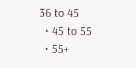36 to 45
  • 45 to 55
  • 55+